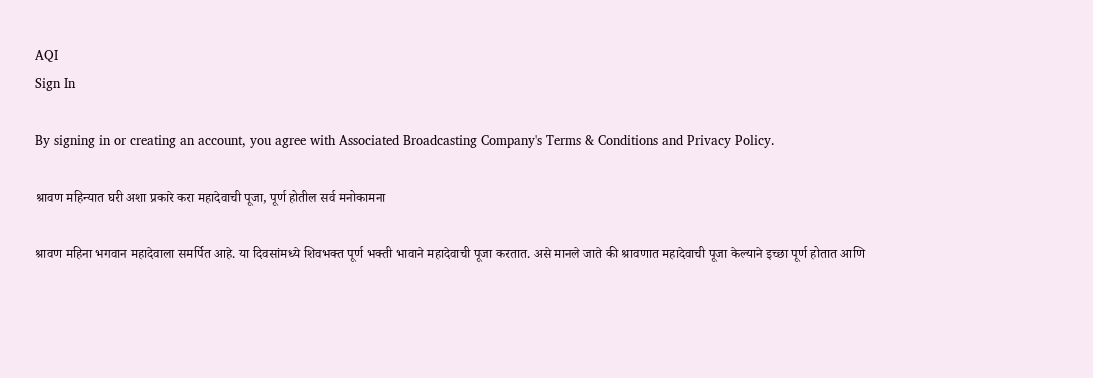AQI
Sign In

By signing in or creating an account, you agree with Associated Broadcasting Company's Terms & Conditions and Privacy Policy.

श्रावण महिन्यात घरी अशा प्रकारे करा महादेवाची पूजा, पूर्ण होतील सर्व मनोकामना

श्रावण महिना भगवान महादेवाला समर्पित आहे. या दिवसांमध्ये शिवभक्त पूर्ण भक्ती भावाने महादेवाची पूजा करतात. असे मानले जाते की श्रावणात महादेवाची पूजा केल्याने इच्छा पूर्ण होतात आणि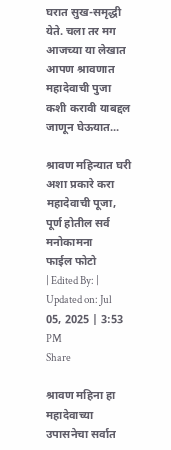घरात सुख-समृद्धी येते. चला तर मग आजच्या या लेखात आपण श्रावणात महादेवाची पुजा कशी करावी याबद्दल जाणून घेऊयात...

श्रावण महिन्यात घरी अशा प्रकारे करा महादेवाची पूजा,   पूर्ण होतील सर्व मनोकामना
फाईल फोटो
| Edited By: | Updated on: Jul 05, 2025 | 3:53 PM
Share

श्रावण महिना हा महादेवाच्या उपासनेचा सर्वात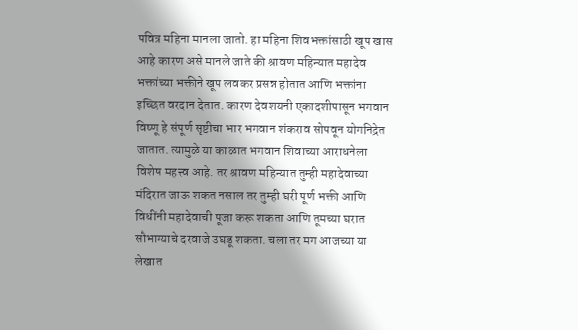पवित्र महिना मानला जातो. हा महिना शिवभक्तांसाठी खूप खास आहे कारण असे मानले जाते की श्रावण महिन्यात महादेव भक्तांच्या भक्तीने खूप लवकर प्रसन्न होतात आणि भक्तांना इच्छित वरदान देतात. कारण देवशयनी एकादशीपासून भगवान विष्णू हे संपूर्ण सृष्टीचा भार भगवान शंकराव सोपवून योगनिद्रेत जातात. त्यामुळे या काळात भगवान शिवाच्या आराधनेला विशेष महत्त्व आहे. तर श्रावण महिन्यात तुम्ही महादेवाच्या मंदिरात जाऊ शकत नसाल तर तुम्ही घरी पूर्ण भक्ती आणि विधींनी महादेवाची पूजा करू शकता आणि तूमच्या घरात सौभाग्याचे दरवाजे उघडू शकता. चला तर मग आजच्या या लेखात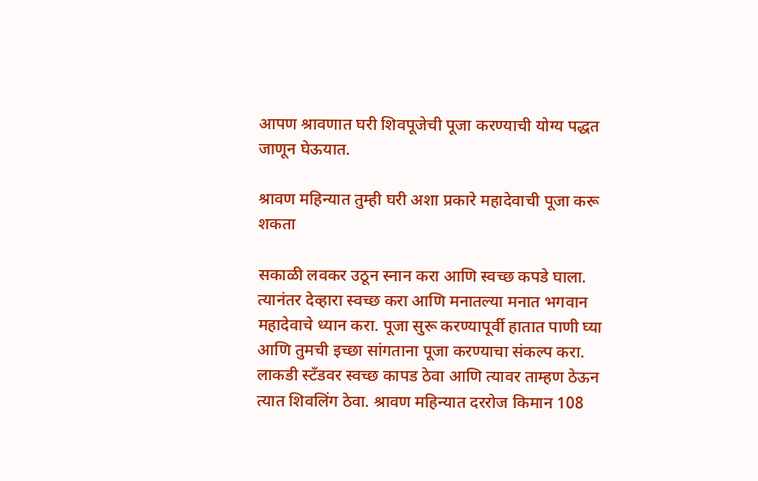आपण श्रावणात घरी शिवपूजेची पूजा करण्याची योग्य पद्धत जाणून घेऊयात.

श्रावण महिन्यात तुम्ही घरी अशा प्रकारे महादेवाची पूजा करू शकता

सकाळी लवकर उठून स्नान करा आणि स्वच्छ कपडे घाला. त्यानंतर देव्हारा स्वच्छ करा आणि मनातल्या मनात भगवान महादेवाचे ध्यान करा. पूजा सुरू करण्यापूर्वी हातात पाणी घ्या आणि तुमची इच्छा सांगताना पूजा करण्याचा संकल्प करा. लाकडी स्टँडवर स्वच्छ कापड ठेवा आणि त्यावर ताम्हण ठेऊन त्यात शिवलिंग ठेवा. श्रावण महिन्यात दररोज किमान 108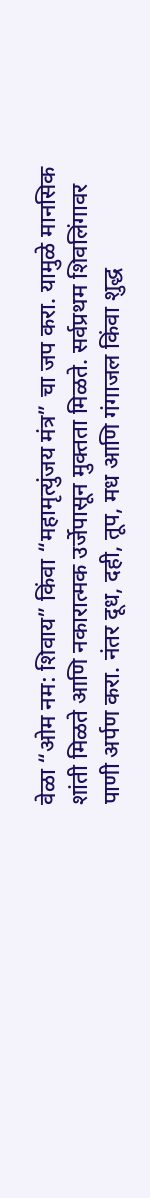वेळा “ओम नम: शिवाय” किंवा “महामृत्युंजय मंत्र” चा जप करा. यामुळे मानसिक शांती मिळते आणि नकारात्मक उर्जेपासून मुक्तता मिळते. सर्वप्रथम शिवलिंगावर पाणी अर्पण करा. नंतर दूध, दही, तूप, मध आणि गंगाजल किंवा शुद्ध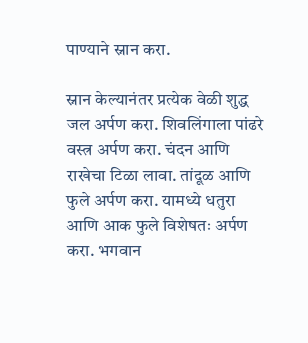पाण्याने स्नान करा.

स्नान केल्यानंतर प्रत्येक वेळी शुद्ध जल अर्पण करा. शिवलिंगाला पांढरे वस्त्र अर्पण करा. चंदन आणि राखेचा टिळा लावा. तांदूळ आणि फुले अर्पण करा. यामध्ये धतुरा आणि आक फुले विशेषतः अर्पण करा. भगवान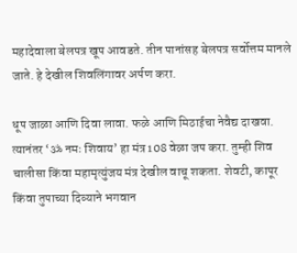महादेवाला बेलपत्र खूप आवडते. तीन पानांसह बेलपत्र सर्वोत्तम मानले जाते. हे देखील शिवलिंगावर अर्पण करा.

धूप जाळा आणि दिवा लावा. फळे आणि मिठाईचा नेवैद्य दाखवा. त्यानंतर ‘ॐ नमः शिवाय’ हा मंत्र 108 वेळा जप करा. तुम्ही शिव चालीसा किंवा महामृत्युंजय मंत्र देखील वाचू शकता. शेवटी, कापूर किंवा तुपाच्या दिव्याने भगवान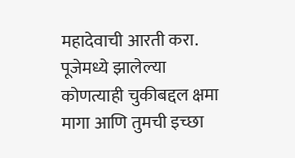महादेवाची आरती करा. पूजेमध्ये झालेल्या कोणत्याही चुकीबद्दल क्षमा मागा आणि तुमची इच्छा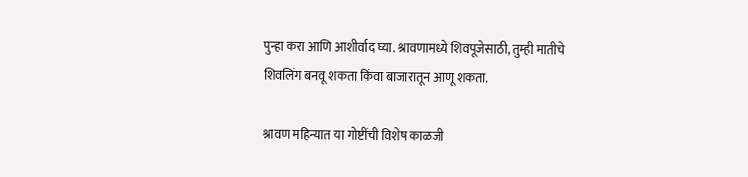पुन्हा करा आणि आशीर्वाद घ्या. श्रावणामध्ये शिवपूजेसाठी, तुम्ही मातीचे शिवलिंग बनवू शकता किंवा बाजारातून आणू शकता.

श्रावण महिन्यात या गोष्टींची विशेष काळजी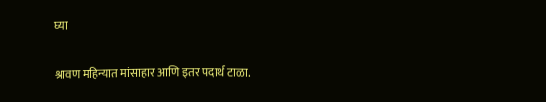घ्या

श्रावण महिन्यात मांसाहार आणि इतर पदार्थ टाळा.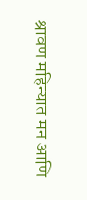श्रावण महिन्यात मन आणि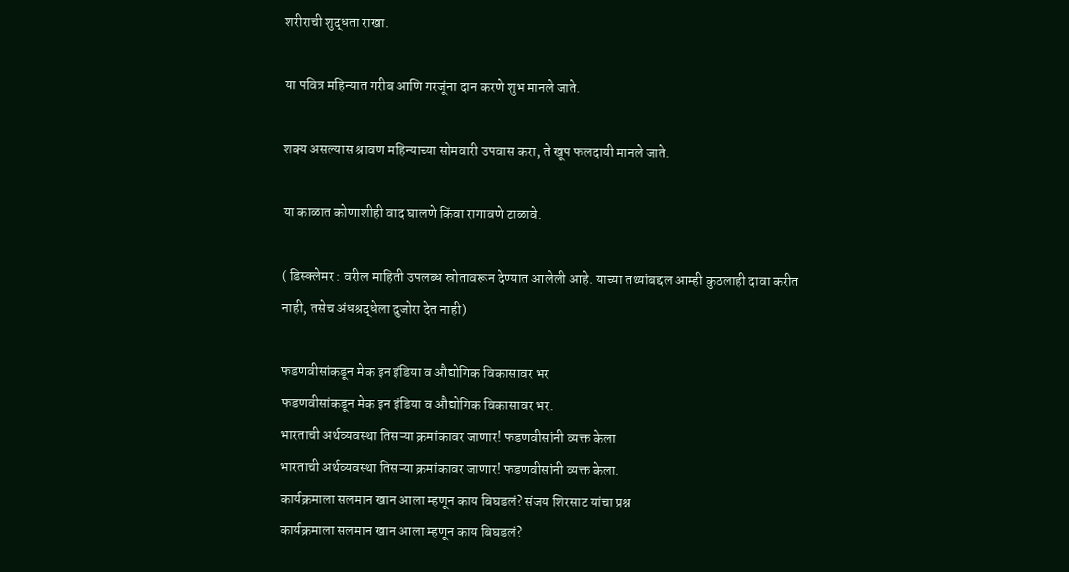शरीराची शुद्धता राखा.

या पवित्र महिन्यात गरीब आणि गरजूंना दान करणे शुभ मानले जाते.

शक्य असल्यास श्रावण महिन्याच्या सोमवारी उपवास करा, ते खूप फलदायी मानले जाते.

या काळात कोणाशीही वाद घालणे किंवा रागावणे टाळावे.

( डिस्क्लेमर : वरील माहिती उपलब्ध स्रोतावरून देण्यात आलेली आहे. याच्या तथ्यांबद्दल आम्ही कुठलाही दावा करीत नाही, तसेच अंधश्रद्धेला दुजोरा देत नाही)

फडणवीसांकडून मेक इन इंडिया व औद्योगिक विकासावर भर
फडणवीसांकडून मेक इन इंडिया व औद्योगिक विकासावर भर.
भारताची अर्थव्यवस्था तिसऱ्या क्रमांकावर जाणार! फडणवीसांनी व्यक्त केला
भारताची अर्थव्यवस्था तिसऱ्या क्रमांकावर जाणार! फडणवीसांनी व्यक्त केला.
कार्यक्रमाला सलमान खान आला म्हणून काय बिघडलं? संजय शिरसाट यांचा प्रश्न
कार्यक्रमाला सलमान खान आला म्हणून काय बिघडलं?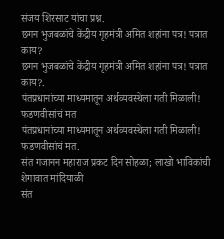संजय शिरसाट यांचा प्रश्न.
छगन भुजबळांचे केंद्रीय गृहमंत्री अमित शहांना पत्र! पत्रात काय?
छगन भुजबळांचे केंद्रीय गृहमंत्री अमित शहांना पत्र! पत्रात काय?.
पंतप्रधानांच्या माध्यमातून अर्थव्यवस्थेला गती मिळाली! फडणवीसांचं मत
पंतप्रधानांच्या माध्यमातून अर्थव्यवस्थेला गती मिळाली! फडणवीसांचं मत.
संत गजानन महाराज प्रकट दिन सोहळा; लाखो भाविकांची शेगावात मांदियाळी
संत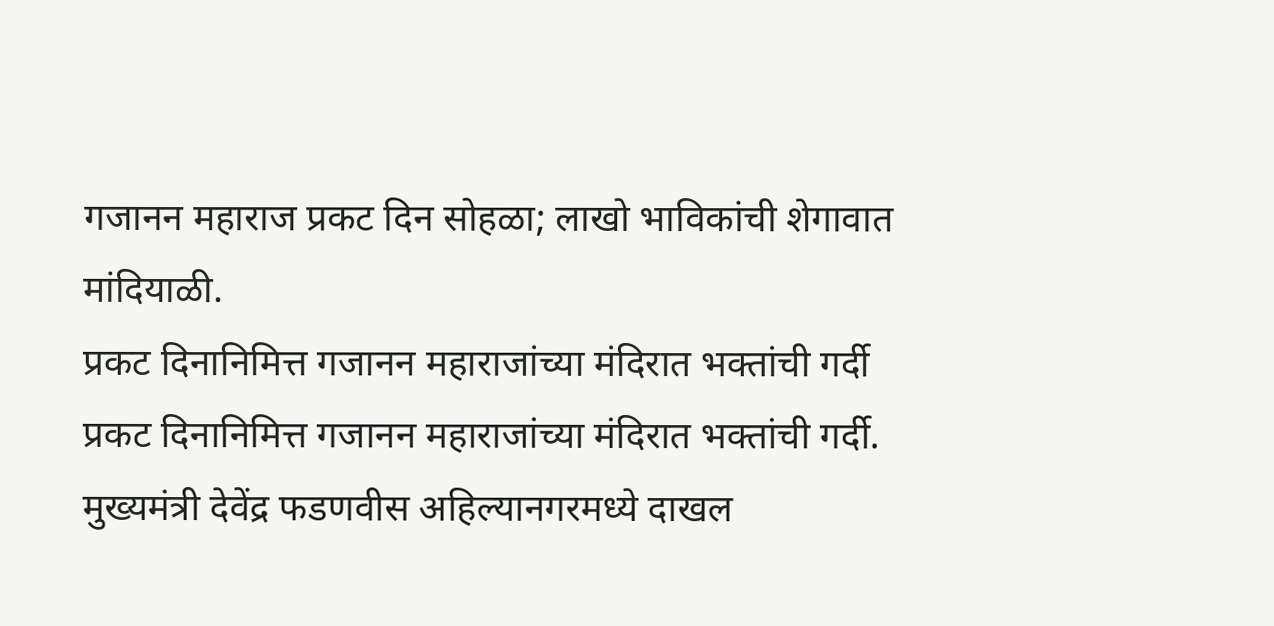गजानन महाराज प्रकट दिन सोहळा; लाखो भाविकांची शेगावात मांदियाळी.
प्रकट दिनानिमित्त गजानन महाराजांच्या मंदिरात भक्तांची गर्दी
प्रकट दिनानिमित्त गजानन महाराजांच्या मंदिरात भक्तांची गर्दी.
मुख्यमंत्री देवेंद्र फडणवीस अहिल्यानगरमध्ये दाखल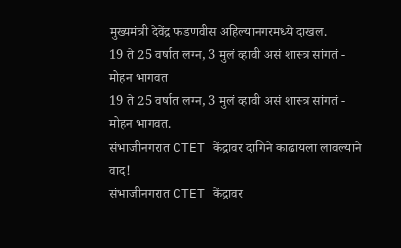मुख्यमंत्री देवेंद्र फडणवीस अहिल्यानगरमध्ये दाखल.
19 ते 25 वर्षात लग्न, 3 मुलं व्हावी असं शास्त्र सांगतं - मोहन भागवत
19 ते 25 वर्षात लग्न, 3 मुलं व्हावी असं शास्त्र सांगतं - मोहन भागवत.
संभाजीनगरात CTET केंद्रावर दागिने काढायला लावल्याने वाद!
संभाजीनगरात CTET केंद्रावर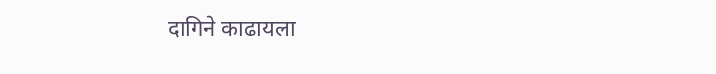दागिने काढायला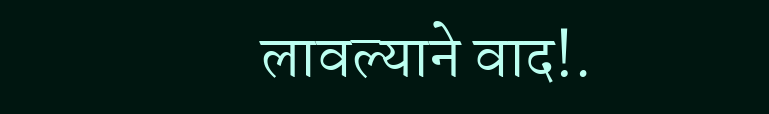लावल्याने वाद!.